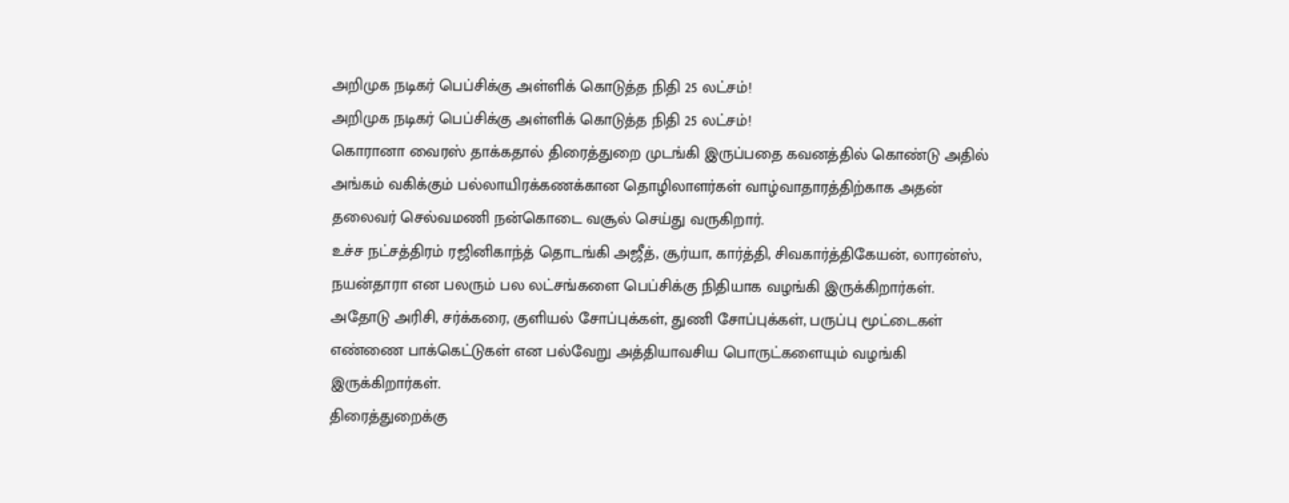அறிமுக நடிகர் பெப்சிக்கு அள்ளிக் கொடுத்த நிதி 25 லட்சம்!
அறிமுக நடிகர் பெப்சிக்கு அள்ளிக் கொடுத்த நிதி 25 லட்சம்!
கொரானா வைரஸ் தாக்கதால் திரைத்துறை முடங்கி இருப்பதை கவனத்தில் கொண்டு அதில் அங்கம் வகிக்கும் பல்லாயிரக்கணக்கான தொழிலாளர்கள் வாழ்வாதாரத்திற்காக அதன் தலைவர் செல்வமணி நன்கொடை வசூல் செய்து வருகிறார்.
உச்ச நட்சத்திரம் ரஜினிகாந்த் தொடங்கி அஜீத், சூர்யா, கார்த்தி, சிவகார்த்திகேயன், லாரன்ஸ், நயன்தாரா என பலரும் பல லட்சங்களை பெப்சிக்கு நிதியாக வழங்கி இருக்கிறார்கள். அதோடு அரிசி, சர்க்கரை, குளியல் சோப்புக்கள், துணி சோப்புக்கள், பருப்பு மூட்டைகள் எண்ணை பாக்கெட்டுகள் என பல்வேறு அத்தியாவசிய பொருட்களையும் வழங்கி இருக்கிறார்கள்.
திரைத்துறைக்கு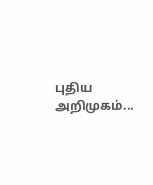புதிய அறிமுகம்...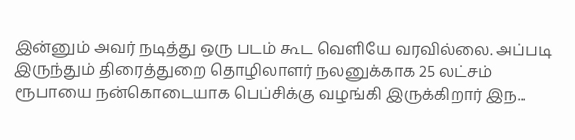இன்னும் அவர் நடித்து ஒரு படம் கூட வெளியே வரவில்லை. அப்படி இருந்தும் திரைத்துறை தொழிலாளர் நலனுக்காக 25 லட்சம் ரூபாயை நன்கொடையாக பெப்சிக்கு வழங்கி இருக்கிறார் இந...